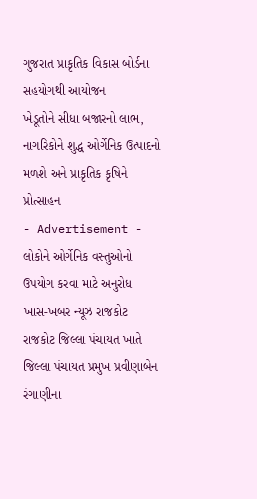ગુજરાત પ્રાકૃતિક વિકાસ બોર્ડના સહયોગથી આયોજન
ખેડૂતોને સીધા બજારનો લાભ, નાગરિકોને શુદ્ધ ઓર્ગેનિક ઉત્પાદનો મળશે અને પ્રાકૃતિક કૃષિને પ્રોત્સાહન
- Advertisement -
લોકોને ઓર્ગેનિક વસ્તુઓનો ઉપયોગ કરવા માટે અનુરોધ
ખાસ-ખબર ન્યૂઝ રાજકોટ
રાજકોટ જિલ્લા પંચાયત ખાતે જિલ્લા પંચાયત પ્રમુખ પ્રવીણાબેન રંગાણીના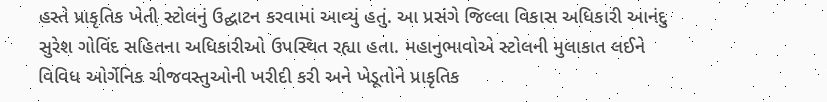હસ્તે પ્રાકૃતિક ખેતી સ્ટોલનું ઉદ્ઘાટન કરવામાં આવ્યું હતું. આ પ્રસંગે જિલ્લા વિકાસ અધિકારી આનંદુ સુરેશ ગોવિંદ સહિતના અધિકારીઓ ઉપસ્થિત રહ્યા હતા. મહાનુભાવોએ સ્ટોલની મુલાકાત લઈને વિવિધ ઓર્ગેનિક ચીજવસ્તુઓની ખરીદી કરી અને ખેડૂતોને પ્રાકૃતિક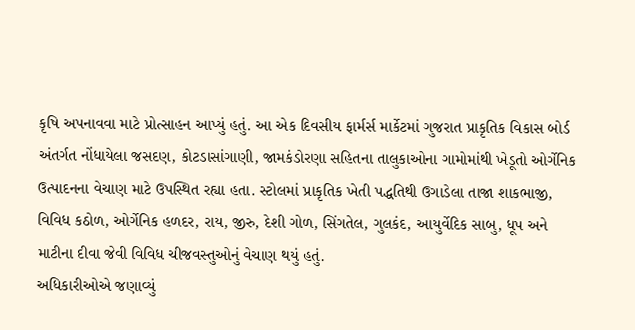કૃષિ અપનાવવા માટે પ્રોત્સાહન આપ્યું હતું. આ એક દિવસીય ફાર્મર્સ માર્કેટમાં ગુજરાત પ્રાકૃતિક વિકાસ બોર્ડ અંતર્ગત નોંધાયેલા જસદણ, કોટડાસાંગાણી, જામકંડોરણા સહિતના તાલુકાઓના ગામોમાંથી ખેડૂતો ઓર્ગેનિક ઉત્પાદનના વેચાણ માટે ઉપસ્થિત રહ્યા હતા. સ્ટોલમાં પ્રાકૃતિક ખેતી પદ્ધતિથી ઉગાડેલા તાજા શાકભાજી, વિવિધ કઠોળ, ઓર્ગેનિક હળદર, રાય, જીરુ, દેશી ગોળ, સિંગતેલ, ગુલકંદ, આયુર્વેદિક સાબુ, ધૂપ અને માટીના દીવા જેવી વિવિધ ચીજવસ્તુઓનું વેચાણ થયું હતું.
અધિકારીઓએ જણાવ્યું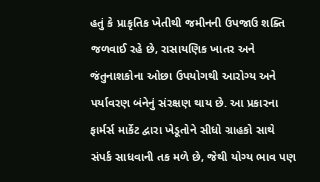હતું કે પ્રાકૃતિક ખેતીથી જમીનની ઉપજાઉ શક્તિ જળવાઈ રહે છે, રાસાયણિક ખાતર અને જંતુનાશકોના ઓછા ઉપયોગથી આરોગ્ય અને પર્યાવરણ બંનેનું સંરક્ષણ થાય છે. આ પ્રકારના ફાર્મર્સ માર્કેટ દ્વારા ખેડૂતોને સીધો ગ્રાહકો સાથે સંપર્ક સાધવાની તક મળે છે, જેથી યોગ્ય ભાવ પણ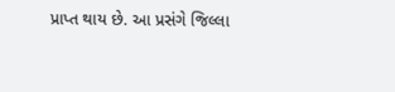પ્રાપ્ત થાય છે. આ પ્રસંગે જિલ્લા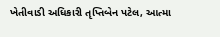ખેતીવાડી અધિકારી તૃપ્તિબેન પટેલ, આત્મા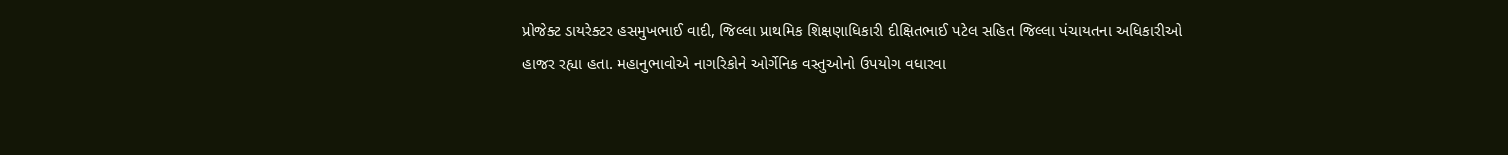પ્રોજેક્ટ ડાયરેક્ટર હસમુખભાઈ વાદી, જિલ્લા પ્રાથમિક શિક્ષણાધિકારી દીક્ષિતભાઈ પટેલ સહિત જિલ્લા પંચાયતના અધિકારીઓ હાજર રહ્યા હતા. મહાનુભાવોએ નાગરિકોને ઓર્ગેનિક વસ્તુઓનો ઉપયોગ વધારવા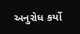અનુરોધ કર્યો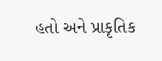હતો અને પ્રાકૃતિક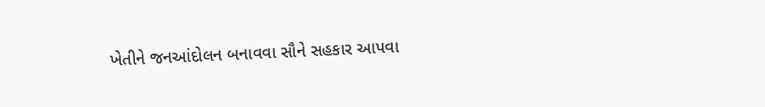ખેતીને જનઆંદોલન બનાવવા સૌને સહકાર આપવા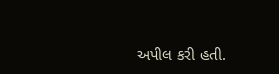અપીલ કરી હતી.